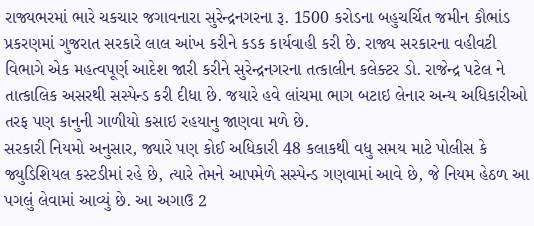રાજ્યભરમાં ભારે ચકચાર જગાવનારા સુરેન્દ્રનગરના રૂ. 1500 કરોડના બહુચર્ચિત જમીન કૌભાંડ પ્રકરણમાં ગુજરાત સરકારે લાલ આંખ કરીને કડક કાર્યવાહી કરી છે. રાજ્ય સરકારના વહીવટી વિભાગે એક મહત્વપૂર્ણ આદેશ જારી કરીને સુરેન્દ્રનગરના તત્કાલીન કલેક્ટર ડો. રાજેન્દ્ર પટેલ ને તાત્કાલિક અસરથી સસ્પેન્ડ કરી દીધા છે. જયારે હવે લાંચમા ભાગ બટાઇ લેનાર અન્ય અધિકારીઓ તરફ પણ કાનુની ગાળીયો કસાઇ રહયાનુ જાણવા મળે છે.
સરકારી નિયમો અનુસાર, જ્યારે પણ કોઈ અધિકારી 48 કલાકથી વધુ સમય માટે પોલીસ કે જ્યુડિશિયલ કસ્ટડીમાં રહે છે, ત્યારે તેમને આપમેળે સસ્પેન્ડ ગણવામાં આવે છે, જે નિયમ હેઠળ આ પગલું લેવામાં આવ્યું છે. આ અગાઉ 2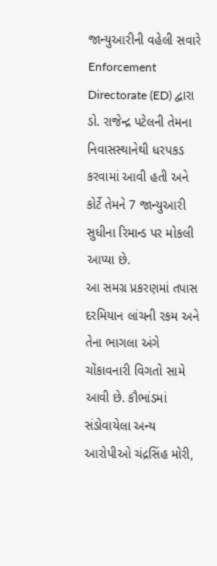જાન્યુઆરીની વહેલી સવારે Enforcement Directorate (ED) દ્વારા ડો. રાજેન્દ્ર પટેલની તેમના નિવાસસ્થાનેથી ધરપકડ કરવામાં આવી હતી અને કોર્ટે તેમને 7 જાન્યુઆરી સુધીના રિમાન્ડ પર મોકલી આપ્યા છે.
આ સમગ્ર પ્રકરણમાં તપાસ દરમિયાન લાંચની રકમ અને તેના ભાગલા અંગે ચોંકાવનારી વિગતો સામે આવી છે. કૌભાંડમાં સંડોવાયેલા અન્ય આરોપીઓ ચંદ્રસિંહ મોરી,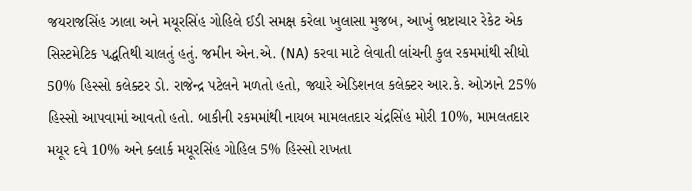જયરાજસિંહ ઝાલા અને મયૂરસિંહ ગોહિલે ઈડી સમક્ષ કરેલા ખુલાસા મુજબ, આખું ભ્રષ્ટાચાર રેકેટ એક સિસ્ટમેટિક પદ્ધતિથી ચાલતું હતું. જમીન એન.એ. (NA) કરવા માટે લેવાતી લાંચની કુલ રકમમાંથી સીધો 50% હિસ્સો કલેક્ટર ડો. રાજેન્દ્ર પટેલને મળતો હતો, જ્યારે એડિશનલ કલેક્ટર આર.કે. ઓઝાને 25% હિસ્સો આપવામાં આવતો હતો. બાકીની રકમમાંથી નાયબ મામલતદાર ચંદ્રસિંહ મોરી 10%, મામલતદાર મયૂર દવે 10% અને ક્લાર્ક મયૂરસિંહ ગોહિલ 5% હિસ્સો રાખતા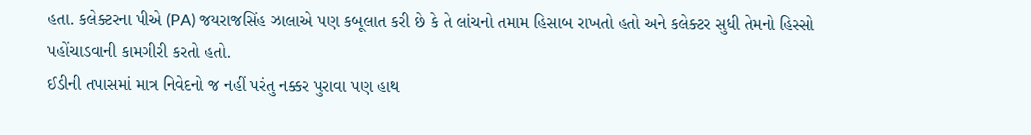હતા. કલેક્ટરના પીએ (PA) જયરાજસિંહ ઝાલાએ પણ કબૂલાત કરી છે કે તે લાંચનો તમામ હિસાબ રાખતો હતો અને કલેક્ટર સુધી તેમનો હિસ્સો પહોંચાડવાની કામગીરી કરતો હતો.
ઈડીની તપાસમાં માત્ર નિવેદનો જ નહીં પરંતુ નક્કર પુરાવા પણ હાથ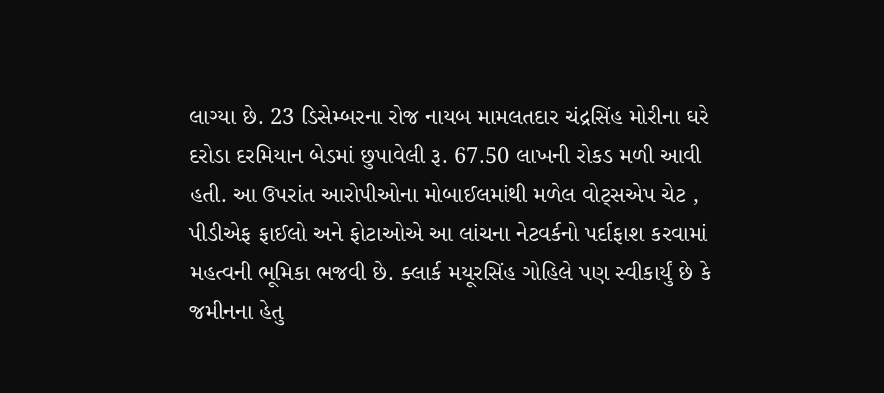લાગ્યા છે. 23 ડિસેમ્બરના રોજ નાયબ મામલતદાર ચંદ્રસિંહ મોરીના ઘરે દરોડા દરમિયાન બેડમાં છુપાવેલી રૂ. 67.50 લાખની રોકડ મળી આવી હતી. આ ઉપરાંત આરોપીઓના મોબાઈલમાંથી મળેલ વોટ્સએપ ચેટ , પીડીએફ ફાઈલો અને ફોટાઓએ આ લાંચના નેટવર્કનો પર્દાફાશ કરવામાં મહત્વની ભૂમિકા ભજવી છે. ક્લાર્ક મયૂરસિંહ ગોહિલે પણ સ્વીકાર્યું છે કે જમીનના હેતુ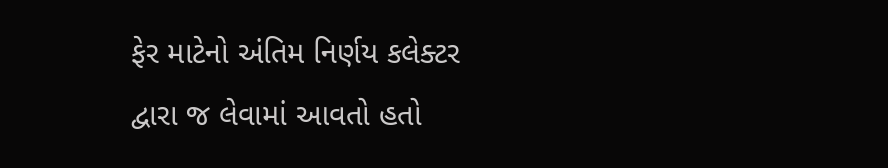ફેર માટેનો અંતિમ નિર્ણય કલેક્ટર દ્વારા જ લેવામાં આવતો હતો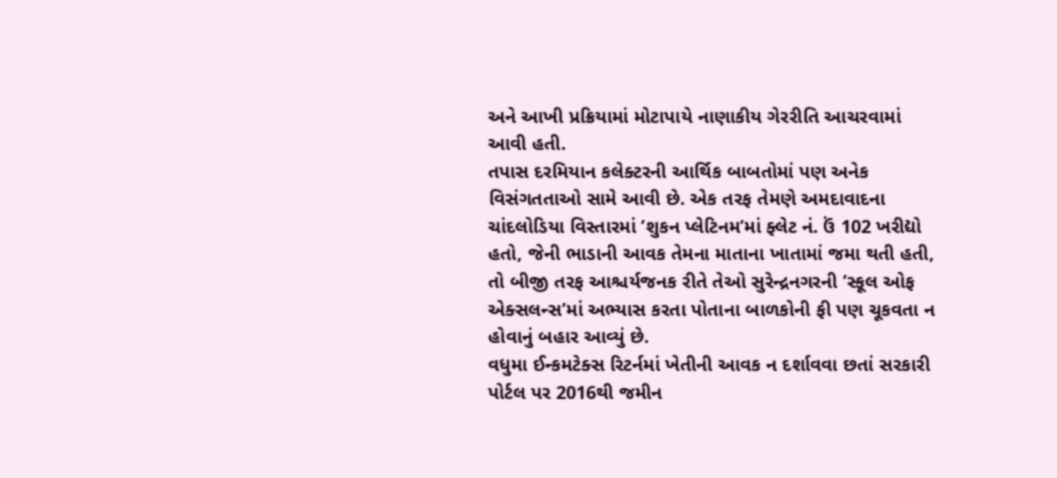અને આખી પ્રક્રિયામાં મોટાપાયે નાણાકીય ગેરરીતિ આચરવામાં આવી હતી.
તપાસ દરમિયાન કલેક્ટરની આર્થિક બાબતોમાં પણ અનેક વિસંગતતાઓ સામે આવી છે. એક તરફ તેમણે અમદાવાદના ચાંદલોડિયા વિસ્તારમાં ’શુકન પ્લેટિનમ’માં ફ્લેટ નં. ઉં 102 ખરીદ્યો હતો, જેની ભાડાની આવક તેમના માતાના ખાતામાં જમા થતી હતી, તો બીજી તરફ આશ્ચર્યજનક રીતે તેઓ સુરેન્દ્રનગરની ’સ્કૂલ ઓફ એક્સલન્સ’માં અભ્યાસ કરતા પોતાના બાળકોની ફી પણ ચૂકવતા ન હોવાનું બહાર આવ્યું છે.
વધુમા ઈન્કમટેક્સ રિટર્નમાં ખેતીની આવક ન દર્શાવવા છતાં સરકારી પોર્ટલ પર 2016થી જમીન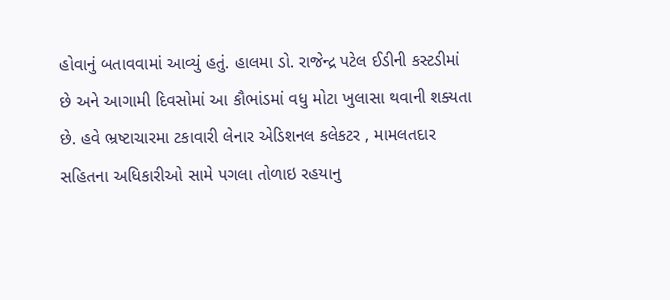હોવાનું બતાવવામાં આવ્યું હતું. હાલમા ડો. રાજેન્દ્ર પટેલ ઈડીની કસ્ટડીમાં છે અને આગામી દિવસોમાં આ કૌભાંડમાં વધુ મોટા ખુલાસા થવાની શક્યતા છે. હવે ભ્રષ્ટાચારમા ટકાવારી લેનાર એડિશનલ કલેકટર , મામલતદાર સહિતના અધિકારીઓ સામે પગલા તોળાઇ રહયાનુ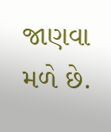જાણવા મળે છે.